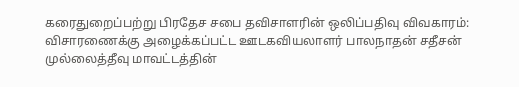கரைதுறைப்பற்று பிரதேச சபை தவிசாளரின் ஒலிப்பதிவு விவகாரம்: விசாரணைக்கு அழைக்கப்பட்ட ஊடகவியலாளர் பாலநாதன் சதீசன் முல்லைத்தீவு மாவட்டத்தின்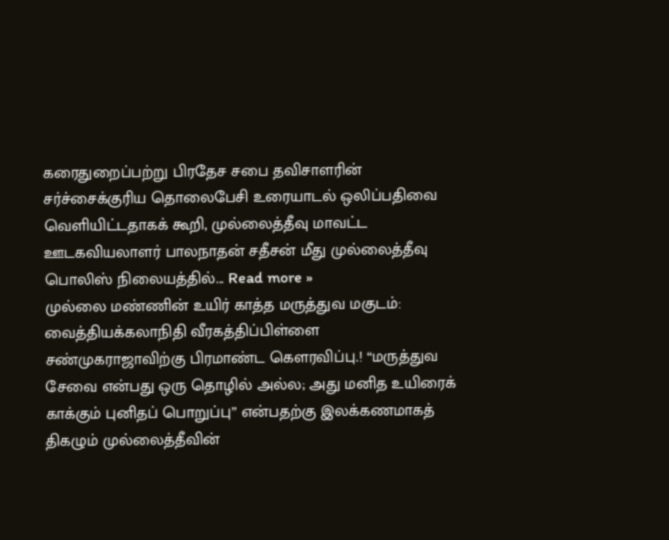கரைதுறைப்பற்று பிரதேச சபை தவிசாளரின் சர்ச்சைக்குரிய தொலைபேசி உரையாடல் ஒலிப்பதிவை வெளியிட்டதாகக் கூறி, முல்லைத்தீவு மாவட்ட ஊடகவியலாளர் பாலநாதன் சதீசன் மீது முல்லைத்தீவு பொலிஸ் நிலையத்தில்... Read more »
முல்லை மண்ணின் உயிர் காத்த மருத்துவ மகுடம்: வைத்தியக்கலாநிதி வீரகத்திப்பிள்ளை சண்முகராஜாவிற்கு பிரமாண்ட கௌரவிப்பு.! “மருத்துவ சேவை என்பது ஒரு தொழில் அல்ல; அது மனித உயிரைக் காக்கும் புனிதப் பொறுப்பு” என்பதற்கு இலக்கணமாகத் திகழும் முல்லைத்தீவின்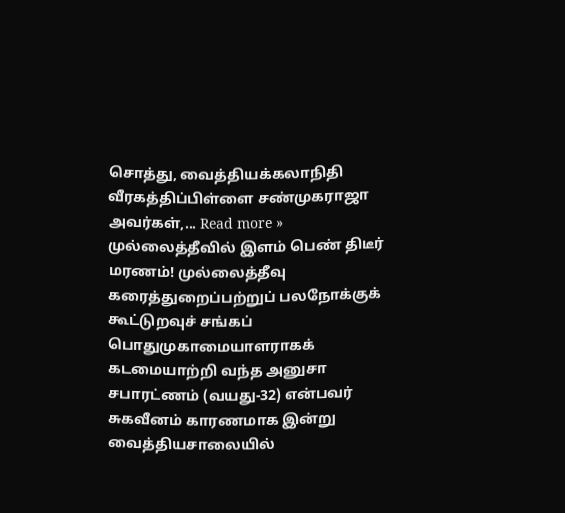சொத்து, வைத்தியக்கலாநிதி வீரகத்திப்பிள்ளை சண்முகராஜா அவர்கள்,... Read more »
முல்லைத்தீவில் இளம் பெண் திடீர் மரணம்! முல்லைத்தீவு கரைத்துறைப்பற்றுப் பலநோக்குக் கூட்டுறவுச் சங்கப் பொதுமுகாமையாளராகக் கடமையாற்றி வந்த அனுசா சபாரட்ணம் (வயது-32) என்பவர் சுகவீனம் காரணமாக இன்று வைத்தியசாலையில்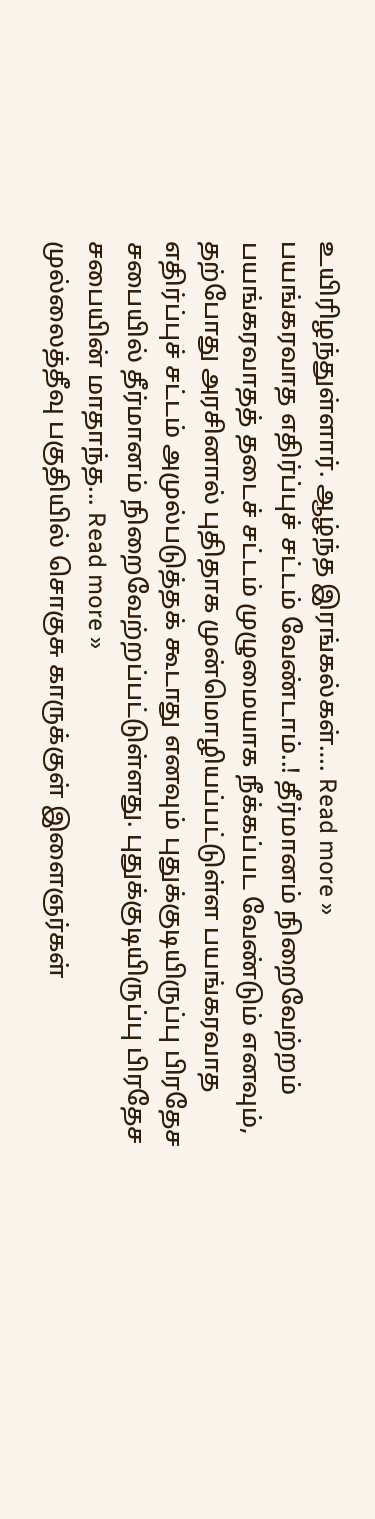உயிரிழந்துள்ளார். ஆழ்ந்த இரங்கல்கள்…. Read more »
பயங்கரவாத எதிர்ப்புச் சட்டம் வேண்டாம்..! தீர்மானம் நிறைவேற்றம் பயங்கரவாதத் தடைச் சட்டம் முழுமையாக நீக்கப்பட வேண்டும் எனவும், தற்போது அரசினால் புதிதாக முன்மொழியப்பட்டுள்ள பயங்கரவாத எதிர்ப்புச் சட்டம் அமுல்படுத்தக் கூடாது எனவும் புதுக்குடியிருப்பு பிரதேச சபையில் தீர்மானம் நிறைவேற்றப்பட்டுள்ளது. புதுக்குடியிருப்பு பிரதேச சபையின் மாதாந்த... Read more »
முல்லைத்தீவு பகுதியில் சொகுசு காருக்குள் இளைஞர்கள்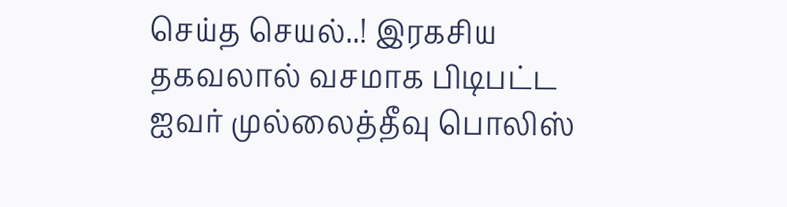செய்த செயல்..! இரகசிய தகவலால் வசமாக பிடிபட்ட ஐவர் முல்லைத்தீவு பொலிஸ்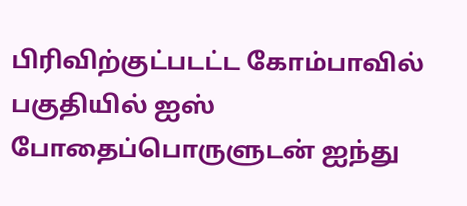பிரிவிற்குட்படட்ட கோம்பாவில் பகுதியில் ஐஸ் போதைப்பொருளுடன் ஐந்து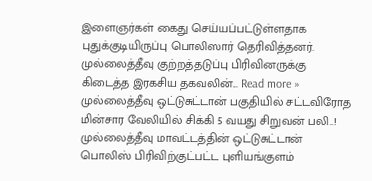இளைஞர்கள் கைது செய்யப்பட்டுள்ளதாக புதுக்குடியிருப்பு பொலிஸார் தெரிவித்தனர். முல்லைத்தீவு குற்றத்தடுப்பு பிரிவினருக்கு கிடைத்த இரகசிய தகவலின்... Read more »
முல்லைத்தீவு ஒட்டுசுட்டான் பகுதியில் சட்டவிரோத மின்சார வேலியில் சிக்கி 5 வயது சிறுவன் பலி..! முல்லைத்தீவு மாவட்டத்தின் ஒட்டுசுட்டான் பொலிஸ் பிரிவிற்குட்பட்ட புளியங்குளம்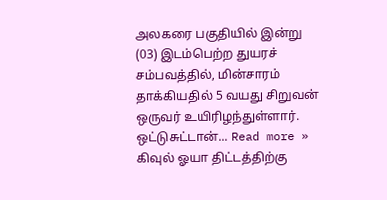அலகரை பகுதியில் இன்று (03) இடம்பெற்ற துயரச் சம்பவத்தில், மின்சாரம் தாக்கியதில் 5 வயது சிறுவன் ஒருவர் உயிரிழந்துள்ளார். ஒட்டுசுட்டான்... Read more »
கிவுல் ஓயா திட்டத்திற்கு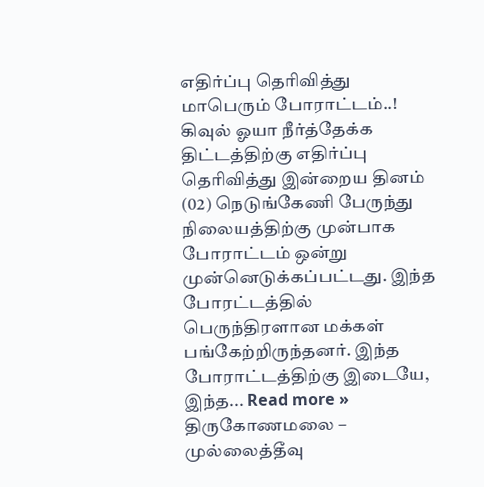எதிர்ப்பு தெரிவித்து மாபெரும் போராட்டம்..! கிவுல் ஓயா நீர்த்தேக்க திட்டத்திற்கு எதிர்ப்பு தெரிவித்து இன்றைய தினம் (02) நெடுங்கேணி பேருந்து நிலையத்திற்கு முன்பாக போராட்டம் ஒன்று முன்னெடுக்கப்பட்டது. இந்த போரட்டத்தில் பெருந்திரளான மக்கள் பங்கேற்றிருந்தனர். இந்த போராட்டத்திற்கு இடையே, இந்த... Read more »
திருகோணமலை – முல்லைத்தீவு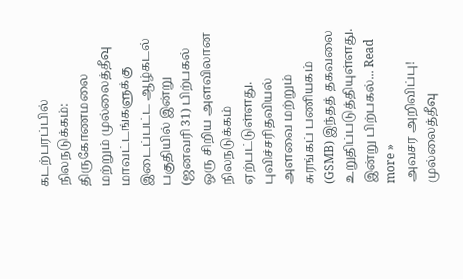கடற்பரப்பில் நிலநடுக்கம்: திருகோணமலை மற்றும் முல்லைத்தீவு மாவட்டங்களுக்கு இடைப்பட்ட ஆழ்கடல் பகுதியில் இன்று (ஜனவரி 31) பிற்பகல் ஒரு சிறிய அளவிலான நிலநடுக்கம் ஏற்பட்டுள்ளது. புவிச்சரிதவியல் அளவை மற்றும் சுரங்கப் பணியகம் (GSMB) இந்தத் தகவலை உறுதிப்படுத்தியுள்ளது. இன்று பிற்பகல்... Read more »
அவசர அறிவிப்பு! முல்லைத்தீவு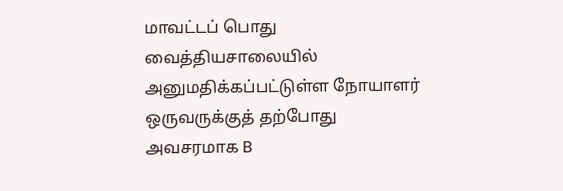மாவட்டப் பொது வைத்தியசாலையில் அனுமதிக்கப்பட்டுள்ள நோயாளர் ஒருவருக்குத் தற்போது அவசரமாக B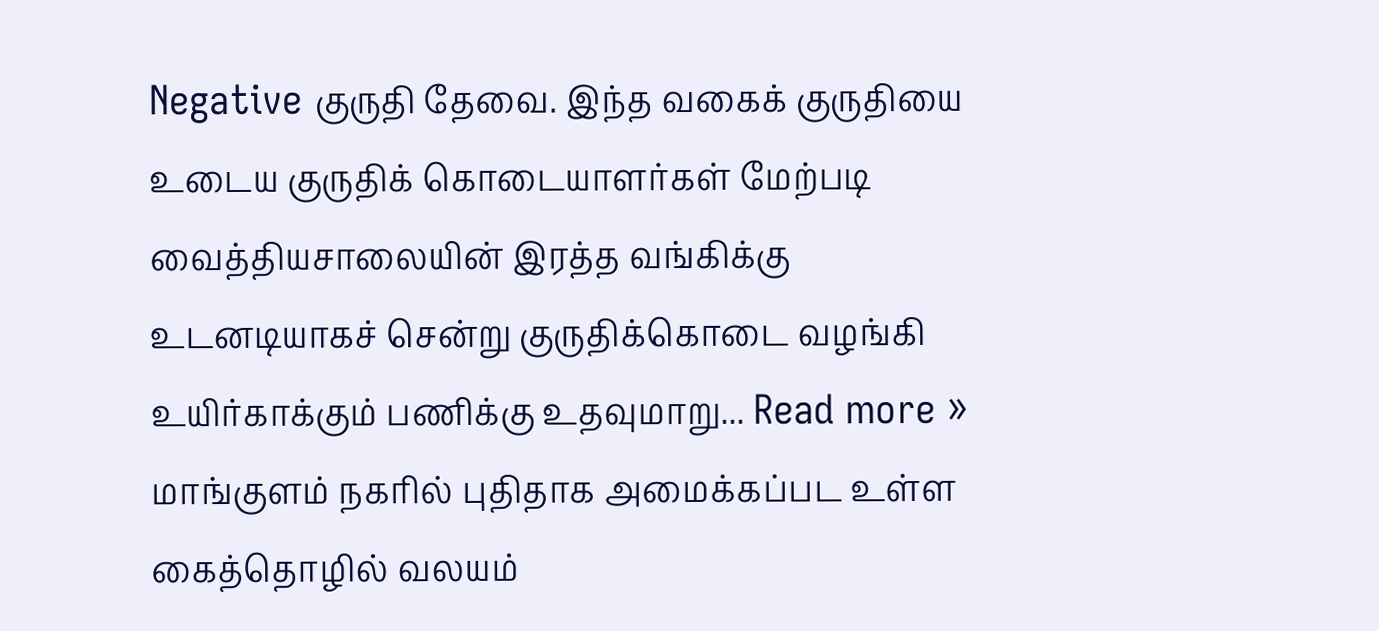Negative குருதி தேவை. இந்த வகைக் குருதியை உடைய குருதிக் கொடையாளர்கள் மேற்படி வைத்தியசாலையின் இரத்த வங்கிக்கு உடனடியாகச் சென்று குருதிக்கொடை வழங்கி உயிர்காக்கும் பணிக்கு உதவுமாறு... Read more »
மாங்குளம் நகரில் புதிதாக அமைக்கப்பட உள்ள கைத்தொழில் வலயம்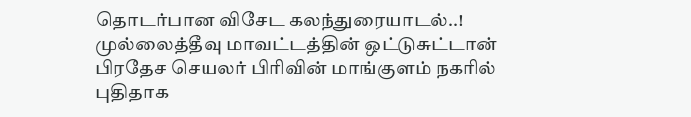தொடர்பான விசேட கலந்துரையாடல்..! முல்லைத்தீவு மாவட்டத்தின் ஒட்டுசுட்டான் பிரதேச செயலர் பிரிவின் மாங்குளம் நகரில் புதிதாக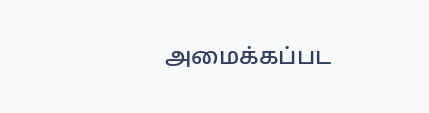அமைக்கப்பட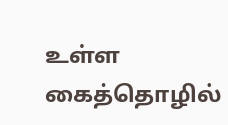உள்ள கைத்தொழில்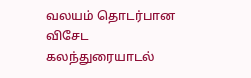வலயம் தொடர்பான விசேட கலந்துரையாடல்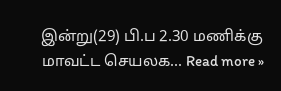இன்று(29) பி.ப 2.30 மணிக்கு மாவட்ட செயலக... Read more »